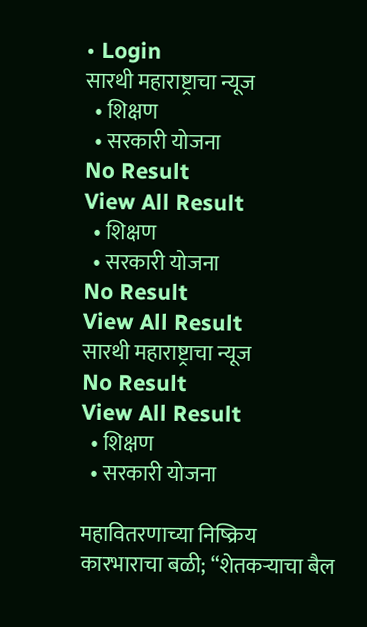• Login
सारथी महाराष्ट्राचा न्यूज
  • शिक्षण
  • सरकारी योजना
No Result
View All Result
  • शिक्षण
  • सरकारी योजना
No Result
View All Result
सारथी महाराष्ट्राचा न्यूज
No Result
View All Result
  • शिक्षण
  • सरकारी योजना

महावितरणाच्या निष्क्रिय कारभाराचा बळी; “शेतकऱ्याचा बैल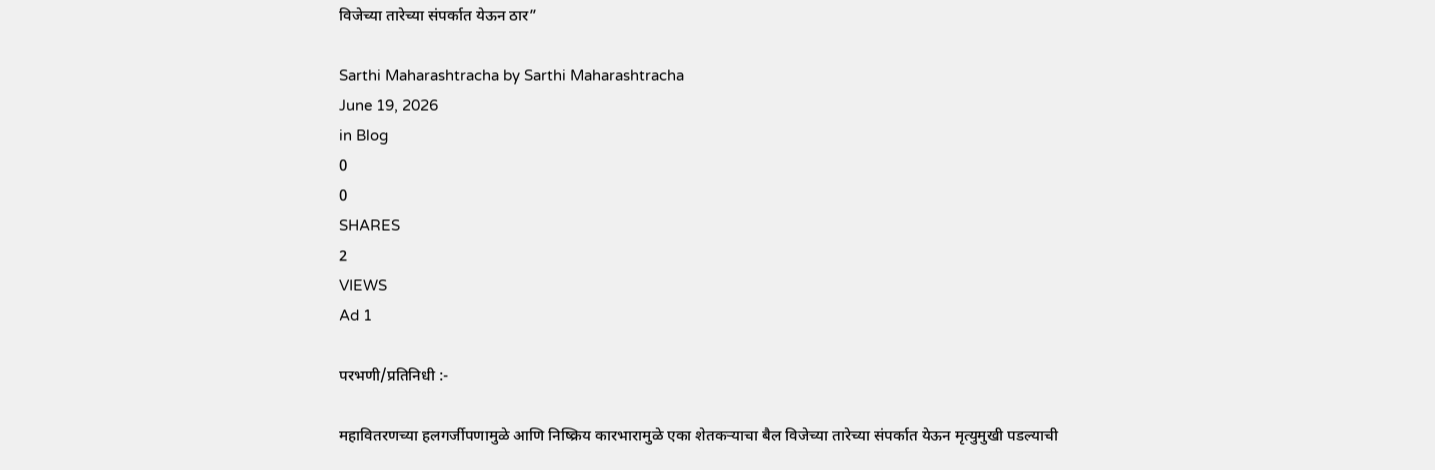विजेच्या तारेच्या संपर्कात येऊन ठार”

Sarthi Maharashtracha by Sarthi Maharashtracha
June 19, 2026
in Blog
0
0
SHARES
2
VIEWS
Ad 1

परभणी/प्रतिनिधी :-

महावितरणच्या हलगर्जीपणामुळे आणि निष्क्रिय कारभारामुळे एका शेतकऱ्याचा बैल विजेच्या तारेच्या संपर्कात येऊन मृत्युमुखी पडल्याची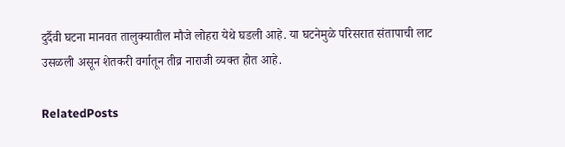दुर्दैवी घटना मानवत तालुक्यातील मौजे लोहरा येथे घडली आहे. या घटनेमुळे परिसरात संतापाची लाट उसळली असून शेतकरी वर्गातून तीव्र नाराजी व्यक्त होत आहे.

RelatedPosts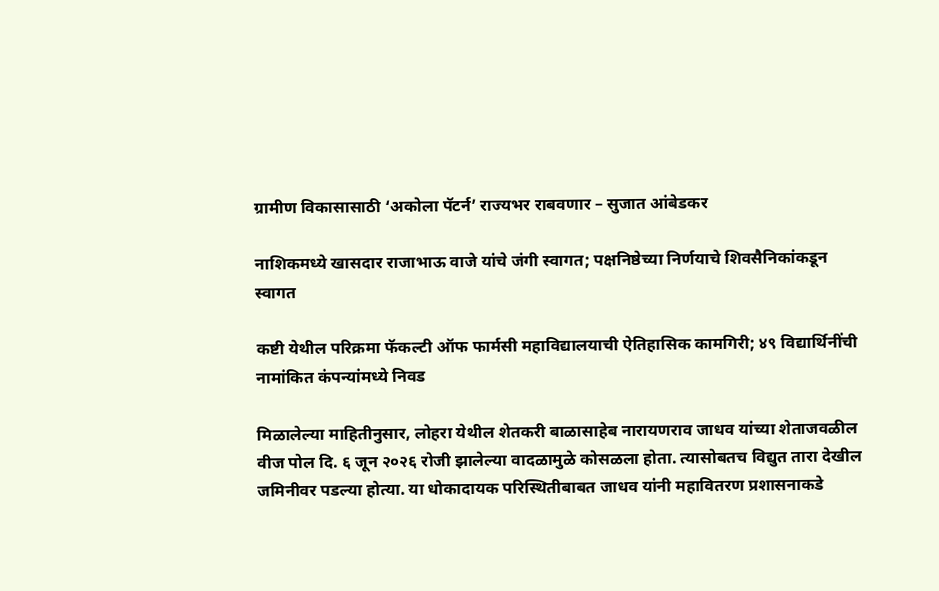ग्रामीण विकासासाठी ‘अकोला पॅटर्न’ राज्यभर राबवणार – सुजात आंबेडकर

नाशिकमध्ये खासदार राजाभाऊ वाजे यांचे जंगी स्वागत; पक्षनिष्ठेच्या निर्णयाचे शिवसैनिकांकडून स्वागत

कष्टी येथील परिक्रमा फॅकल्टी ऑफ फार्मसी महाविद्यालयाची ऐतिहासिक कामगिरी; ४९ विद्यार्थिनींची नामांकित कंपन्यांमध्ये निवड

मिळालेल्या माहितीनुसार, लोहरा येथील शेतकरी बाळासाहेब नारायणराव जाधव यांच्या शेताजवळील वीज पोल दि. ६ जून २०२६ रोजी झालेल्या वादळामुळे कोसळला होता. त्यासोबतच विद्युत तारा देखील जमिनीवर पडल्या होत्या. या धोकादायक परिस्थितीबाबत जाधव यांनी महावितरण प्रशासनाकडे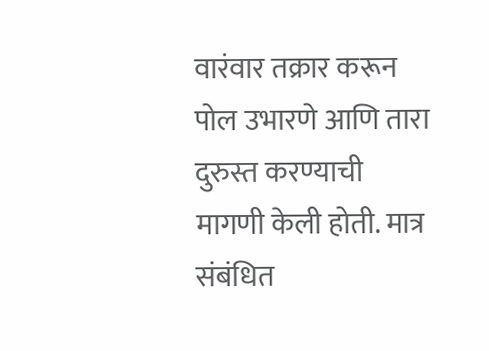वारंवार तक्रार करून पोल उभारणे आणि तारा दुरुस्त करण्याची मागणी केली होती. मात्र संबंधित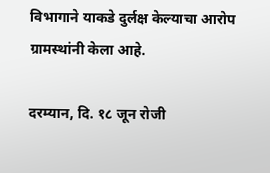विभागाने याकडे दुर्लक्ष केल्याचा आरोप ग्रामस्थांनी केला आहे.

दरम्यान, दि. १८ जून रोजी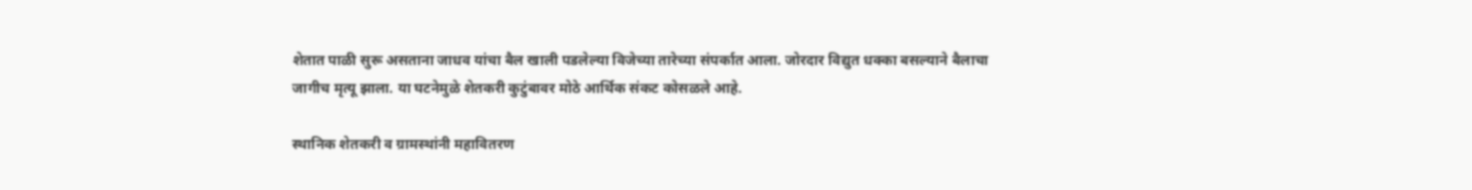शेतात पाळी सुरू असताना जाधव यांचा बैल खाली पडलेल्या विजेच्या तारेच्या संपर्कात आला. जोरदार विद्युत धक्का बसल्याने बैलाचा जागीच मृत्यू झाला. या घटनेमुळे शेतकरी कुटुंबावर मोठे आर्थिक संकट कोसळले आहे.

स्थानिक शेतकरी व ग्रामस्थांनी महावितरण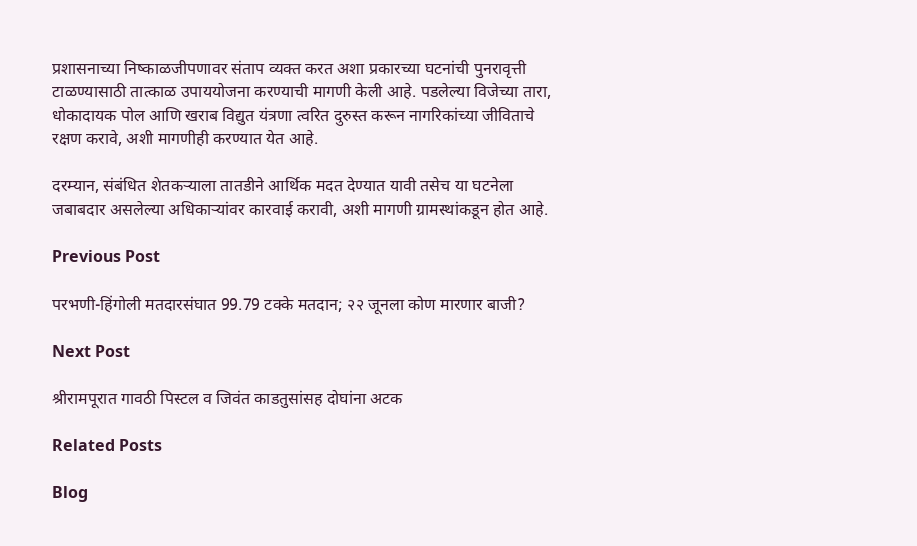प्रशासनाच्या निष्काळजीपणावर संताप व्यक्त करत अशा प्रकारच्या घटनांची पुनरावृत्ती टाळण्यासाठी तात्काळ उपाययोजना करण्याची मागणी केली आहे. पडलेल्या विजेच्या तारा, धोकादायक पोल आणि खराब विद्युत यंत्रणा त्वरित दुरुस्त करून नागरिकांच्या जीविताचे रक्षण करावे, अशी मागणीही करण्यात येत आहे.

दरम्यान, संबंधित शेतकऱ्याला तातडीने आर्थिक मदत देण्यात यावी तसेच या घटनेला जबाबदार असलेल्या अधिकाऱ्यांवर कारवाई करावी, अशी मागणी ग्रामस्थांकडून होत आहे.

Previous Post

परभणी-हिंगोली मतदारसंघात 99.79 टक्के मतदान; २२ जूनला कोण मारणार बाजी?

Next Post

श्रीरामपूरात गावठी पिस्टल व जिवंत काडतुसांसह दोघांना अटक

Related Posts

Blog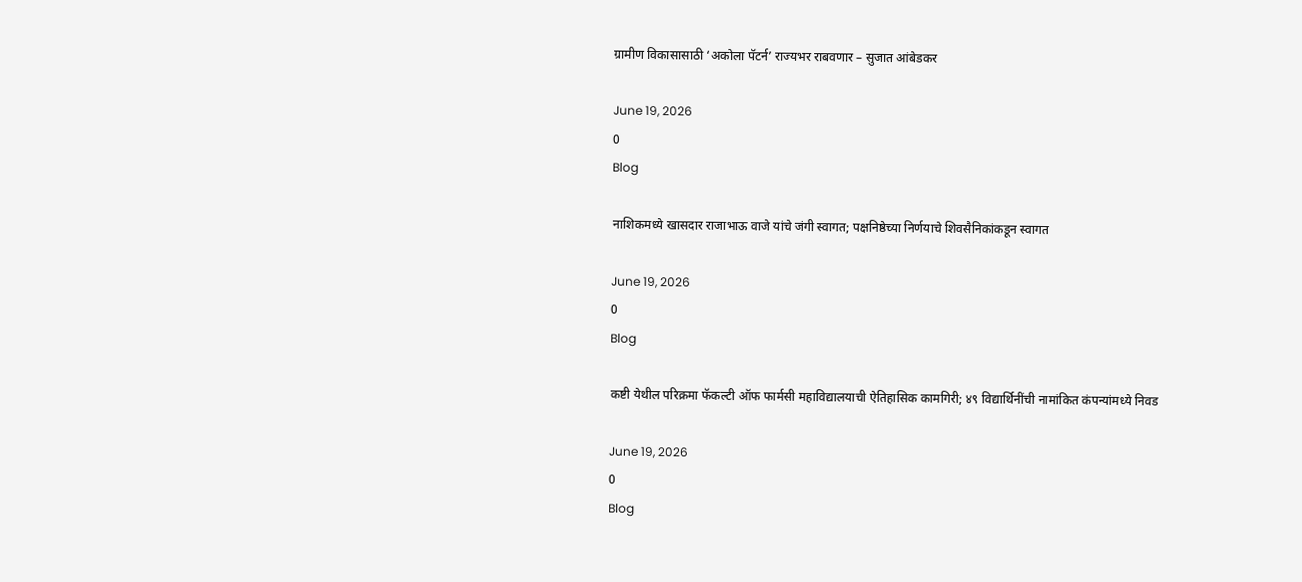ग्रामीण विकासासाठी ‘अकोला पॅटर्न’ राज्यभर राबवणार – सुजात आंबेडकर

June 19, 2026
0
Blog

नाशिकमध्ये खासदार राजाभाऊ वाजे यांचे जंगी स्वागत; पक्षनिष्ठेच्या निर्णयाचे शिवसैनिकांकडून स्वागत

June 19, 2026
0
Blog

कष्टी येथील परिक्रमा फॅकल्टी ऑफ फार्मसी महाविद्यालयाची ऐतिहासिक कामगिरी; ४९ विद्यार्थिनींची नामांकित कंपन्यांमध्ये निवड

June 19, 2026
0
Blog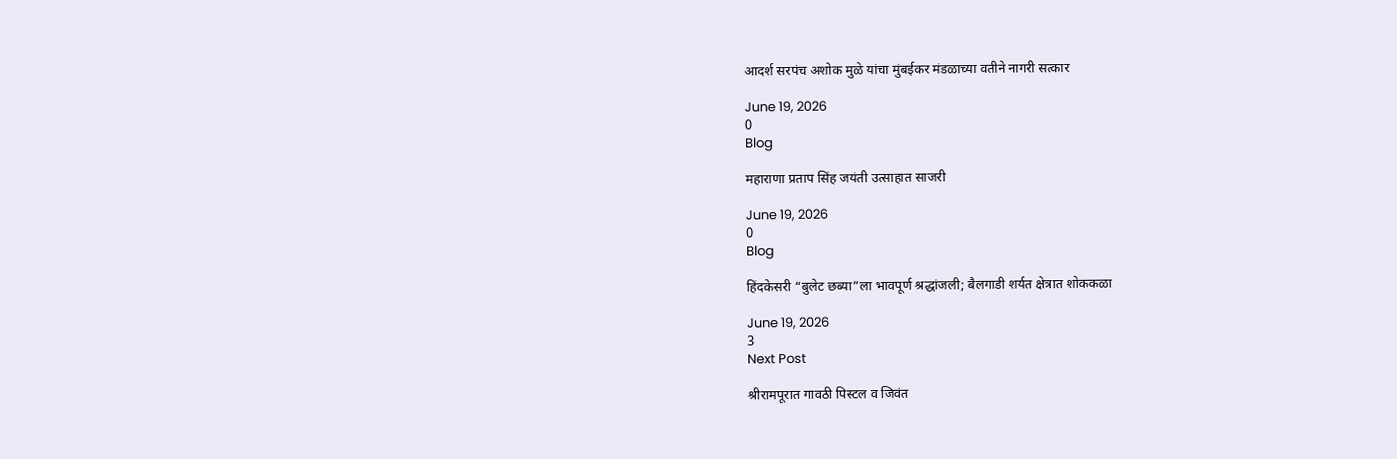आदर्श सरपंच अशोक मुळे यांचा मुंबईकर मंडळाच्या वतीने नागरी सत्कार

June 19, 2026
0
Blog

महाराणा प्रताप सिंह जयंती उत्साहात साजरी

June 19, 2026
0
Blog

हिंदकेसरी “बुलेट छब्या”ला भावपूर्ण श्रद्धांजली; बैलगाडी शर्यत क्षेत्रात शोककळा

June 19, 2026
3
Next Post

श्रीरामपूरात गावठी पिस्टल व जिवंत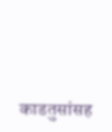काडतुसांसह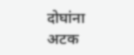दोघांना अटक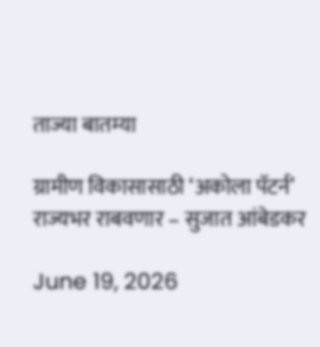ताज्या बातम्या

ग्रामीण विकासासाठी ‘अकोला पॅटर्न’ राज्यभर राबवणार – सुजात आंबेडकर

June 19, 2026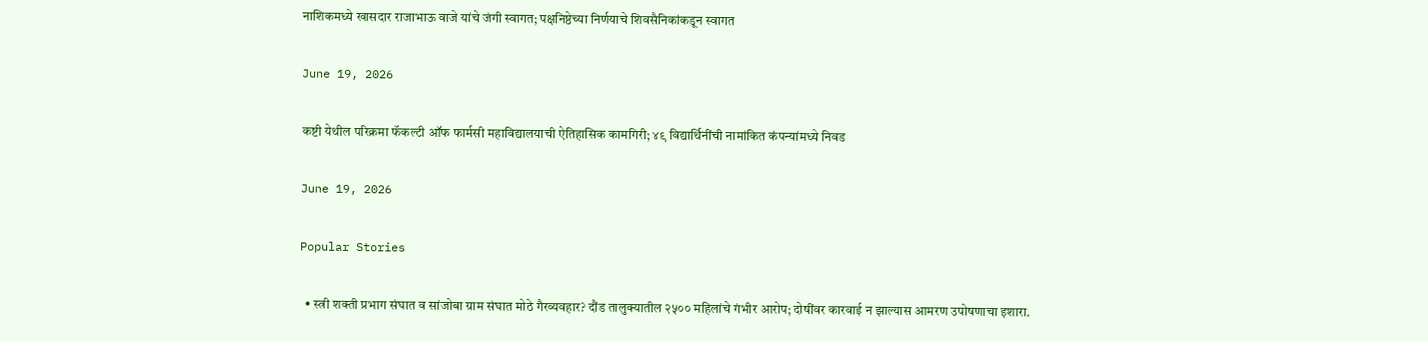नाशिकमध्ये खासदार राजाभाऊ वाजे यांचे जंगी स्वागत; पक्षनिष्ठेच्या निर्णयाचे शिवसैनिकांकडून स्वागत

June 19, 2026

कष्टी येथील परिक्रमा फॅकल्टी ऑफ फार्मसी महाविद्यालयाची ऐतिहासिक कामगिरी; ४९ विद्यार्थिनींची नामांकित कंपन्यांमध्ये निवड

June 19, 2026

Popular Stories

  • स्त्री शक्ती प्रभाग संघात व सांजोबा ग्राम संघात मोठे गैरव्यवहार? दौंड तालुक्यातील २५०० महिलांचे गंभीर आरोप; दोषींवर कारवाई न झाल्यास आमरण उपोषणाचा इशारा.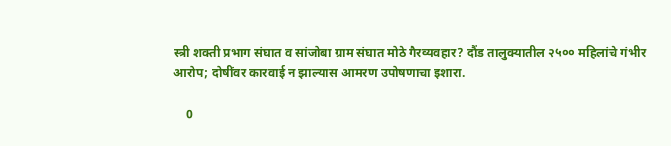स्त्री शक्ती प्रभाग संघात व सांजोबा ग्राम संघात मोठे गैरव्यवहार? दौंड तालुक्यातील २५०० महिलांचे गंभीर आरोप; दोषींवर कारवाई न झाल्यास आमरण उपोषणाचा इशारा.

    0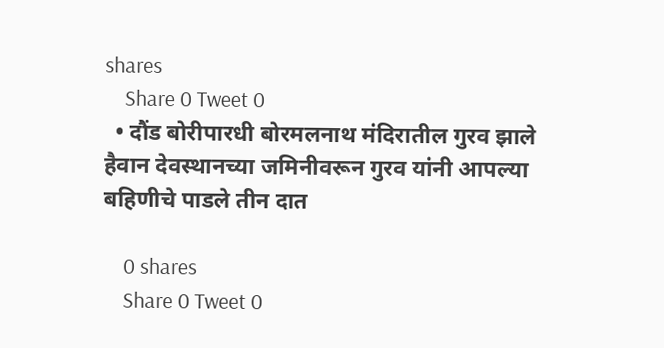shares
    Share 0 Tweet 0
  • दौंड बोरीपारधी बोरमलनाथ मंदिरातील गुरव झाले हैवान देवस्थानच्या जमिनीवरून गुरव यांनी आपल्या बहिणीचे पाडले तीन दात

    0 shares
    Share 0 Tweet 0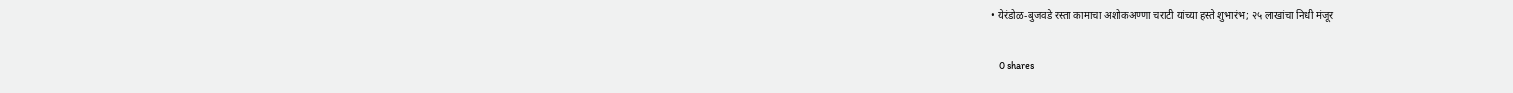• येरंडोळ-बुजवडे रस्ता कामाचा अशोकअण्णा चराटी यांच्या हस्ते शुभारंभ; २५ लाखांचा निधी मंजूर

    0 shares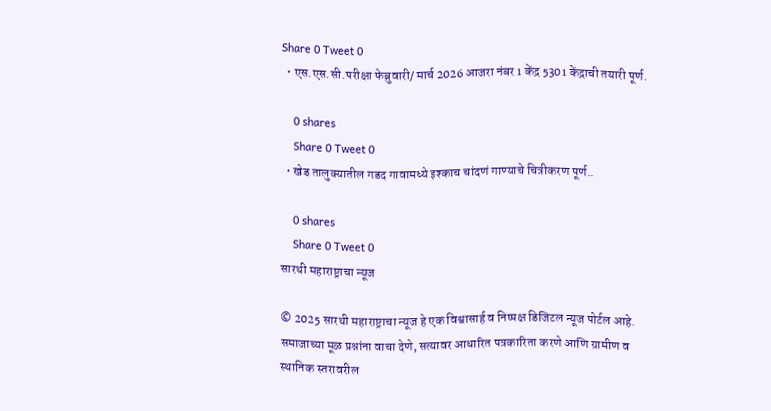Share 0 Tweet 0
  • एस.एस.सी.परीक्षा फेब्रुवारी/ मार्च 2026 आजरा नंबर 1 केंद्र 5301 केंद्राची तयारी पूर्ण.

    0 shares
    Share 0 Tweet 0
  • खेड तालुक्यातील गडद गावामध्ये इश्काच चांदणं गाण्याचे चित्रीकरण पूर्ण..

    0 shares
    Share 0 Tweet 0
सारथी महाराष्ट्राचा न्यूज

© 2025 सारथी महाराष्ट्राचा न्यूज हे एक विश्वासार्ह व निष्पक्ष डिजिटल न्यूज पोर्टल आहे. समाजाच्या मूळ प्रश्नांना वाचा देणे, सत्यावर आधारित पत्रकारिता करणे आणि ग्रामीण व स्थानिक स्तरावरील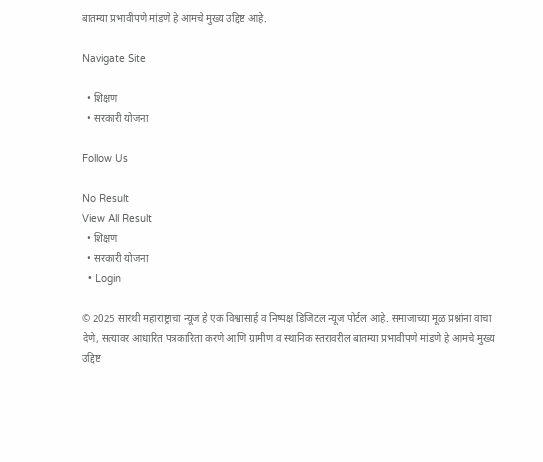बातम्या प्रभावीपणे मांडणे हे आमचे मुख्य उद्दिष्ट आहे.

Navigate Site

  • शिक्षण
  • सरकारी योजना

Follow Us

No Result
View All Result
  • शिक्षण
  • सरकारी योजना
  • Login

© 2025 सारथी महाराष्ट्राचा न्यूज हे एक विश्वासार्ह व निष्पक्ष डिजिटल न्यूज पोर्टल आहे. समाजाच्या मूळ प्रश्नांना वाचा देणे, सत्यावर आधारित पत्रकारिता करणे आणि ग्रामीण व स्थानिक स्तरावरील बातम्या प्रभावीपणे मांडणे हे आमचे मुख्य उद्दिष्ट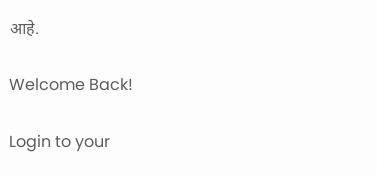आहे.

Welcome Back!

Login to your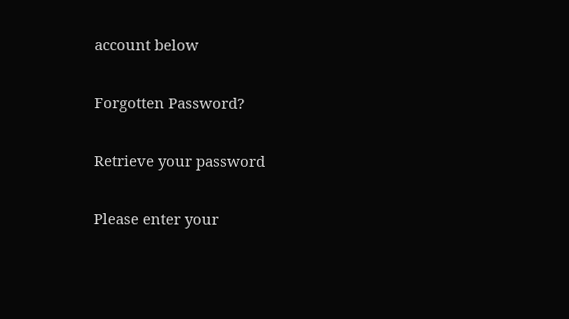account below

Forgotten Password?

Retrieve your password

Please enter your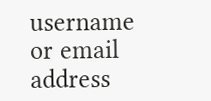username or email address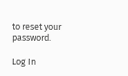to reset your password.

Log In